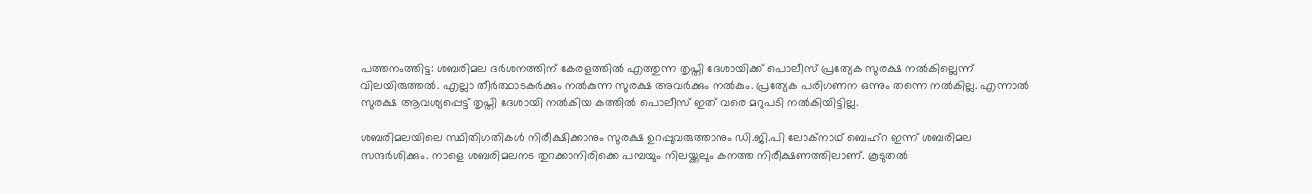പത്തനംത്തിട്ട: ശബരിമല ദര്‍ശനത്തിന് കേരളത്തില്‍ എത്തുന്ന തൃപ്തി ദേശായിക്ക് പൊലീസ് പ്രത്യേക സുരക്ഷ നല്‍കില്ലെന്ന് വിലയിരുത്തല്‍. എല്ലാ തീര്‍ത്ഥാടകര്‍ക്കും നല്‍കുന്ന സുരക്ഷ അവര്‍ക്കും നല്‍കും. പ്രത്യേക പരിഗണന ഒന്നും തന്നെ നല്‍കില്ല. എന്നാല്‍ സുരക്ഷ ആവശ്യപ്പെട്ട് തൃപ്തി ദേശായി നല്‍കിയ കത്തില്‍ പൊലീസ് ഇത് വരെ മറുപടി നല്‍കിയിട്ടില്ല.

ശബരിമലയിലെ സ്ഥിതിഗതികള്‍ നിരീക്ഷിക്കാനും സുരക്ഷ ഉറപ്പുവരുത്താനും ഡി.ജി.പി ലോക്‌നാഥ് ബെഹ്‌റ ഇന്ന് ശബരിമല സന്ദര്‍ശിക്കും. നാളെ ശബരിമലനട തുറക്കാനിരിക്കെ പമ്പയും നിലയ്ക്കലും കനത്ത നിരീക്ഷണത്തിലാണ്. കൂടുതല്‍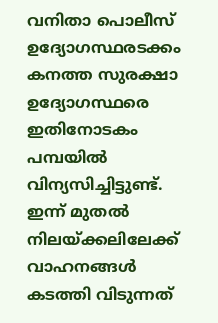വനിതാ പൊലീസ് ഉദ്യോഗസ്ഥരടക്കം കനത്ത സുരക്ഷാ ഉദ്യോഗസ്ഥരെ ഇതിനോടകം പമ്പയില്‍ വിന്യസിച്ചിട്ടുണ്ട്. ഇന്ന് മുതല്‍ നിലയ്ക്കലിലേക്ക് വാഹനങ്ങള്‍ കടത്തി വിടുന്നത്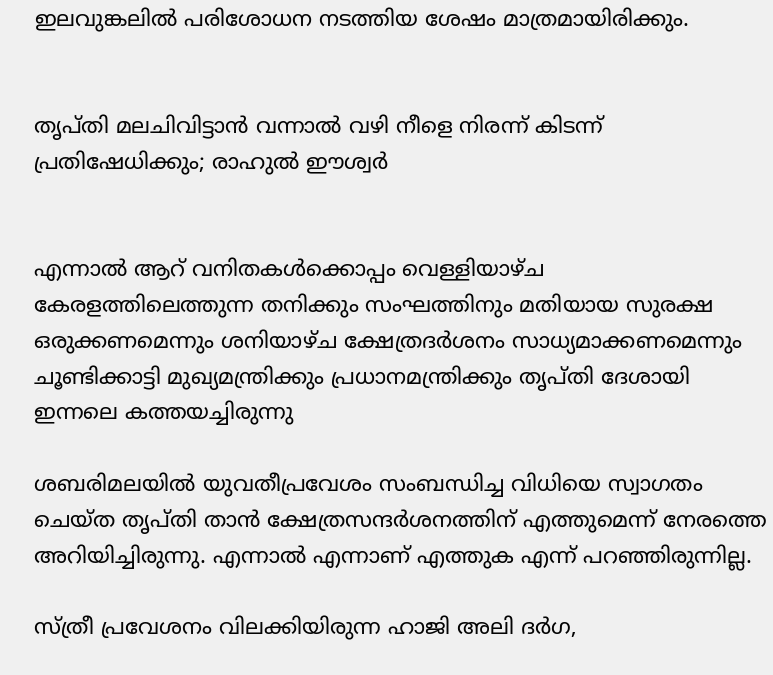ഇലവുങ്കലില്‍ പരിശോധന നടത്തിയ ശേഷം മാത്രമായിരിക്കും.


തൃപ്തി മലചിവിട്ടാന്‍ വന്നാല്‍ വഴി നീളെ നിരന്ന് കിടന്ന് പ്രതിഷേധിക്കും; രാഹുല്‍ ഈശ്വര്‍


എന്നാല്‍ ആറ് വനിതകള്‍ക്കൊപ്പം വെള്ളിയാഴ്ച കേരളത്തിലെത്തുന്ന തനിക്കും സംഘത്തിനും മതിയായ സുരക്ഷ ഒരുക്കണമെന്നും ശനിയാഴ്ച ക്ഷേത്രദര്‍ശനം സാധ്യമാക്കണമെന്നും ചൂണ്ടിക്കാട്ടി മുഖ്യമന്ത്രിക്കും പ്രധാനമന്ത്രിക്കും തൃപ്തി ദേശായി ഇന്നലെ കത്തയച്ചിരുന്നു

ശബരിമലയില്‍ യുവതീപ്രവേശം സംബന്ധിച്ച വിധിയെ സ്വാഗതം ചെയ്ത തൃപ്തി താന്‍ ക്ഷേത്രസന്ദര്‍ശനത്തിന് എത്തുമെന്ന് നേരത്തെ അറിയിച്ചിരുന്നു. എന്നാല്‍ എന്നാണ് എത്തുക എന്ന് പറഞ്ഞിരുന്നില്ല.

സ്ത്രീ പ്രവേശനം വിലക്കിയിരുന്ന ഹാജി അലി ദര്‍ഗ,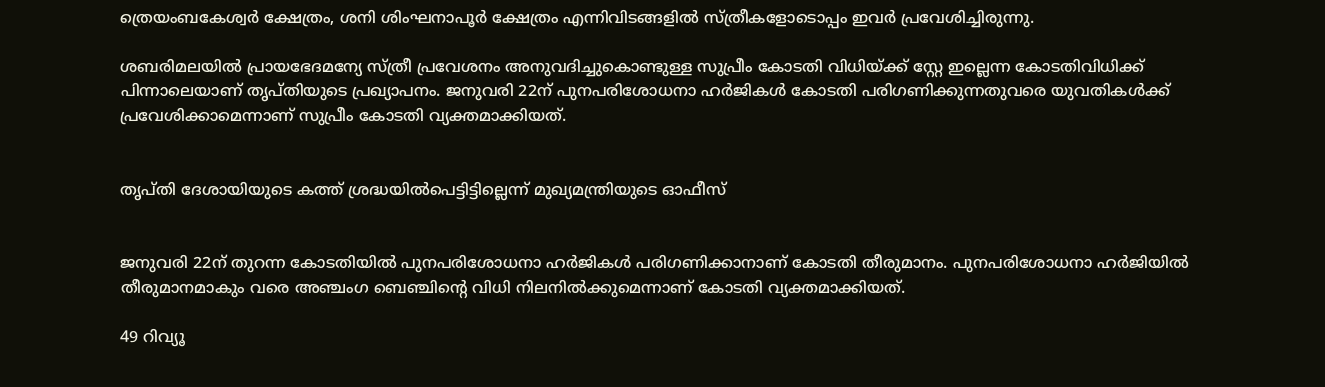ത്രെയംബകേശ്വര്‍ ക്ഷേത്രം, ശനി ശിംഘനാപൂര്‍ ക്ഷേത്രം എന്നിവിടങ്ങളില്‍ സ്ത്രീകളോടൊപ്പം ഇവര്‍ പ്രവേശിച്ചിരുന്നു.

ശബരിമലയില്‍ പ്രായഭേദമന്യേ സ്ത്രീ പ്രവേശനം അനുവദിച്ചുകൊണ്ടുള്ള സുപ്രീം കോടതി വിധിയ്ക്ക് സ്റ്റേ ഇല്ലെന്ന കോടതിവിധിക്ക് പിന്നാലെയാണ് തൃപ്തിയുടെ പ്രഖ്യാപനം. ജനുവരി 22ന് പുനപരിശോധനാ ഹര്‍ജികള്‍ കോടതി പരിഗണിക്കുന്നതുവരെ യുവതികള്‍ക്ക് പ്രവേശിക്കാമെന്നാണ് സുപ്രീം കോടതി വ്യക്തമാക്കിയത്.


തൃപ്തി ദേശായിയുടെ കത്ത് ശ്രദ്ധയില്‍പെട്ടിട്ടില്ലെന്ന് മുഖ്യമന്ത്രിയുടെ ഓഫീസ്


ജനുവരി 22ന് തുറന്ന കോടതിയില്‍ പുനപരിശോധനാ ഹര്‍ജികള്‍ പരിഗണിക്കാനാണ് കോടതി തീരുമാനം. പുനപരിശോധനാ ഹര്‍ജിയില്‍ തീരുമാനമാകും വരെ അഞ്ചംഗ ബെഞ്ചിന്റെ വിധി നിലനില്‍ക്കുമെന്നാണ് കോടതി വ്യക്തമാക്കിയത്.

49 റിവ്യൂ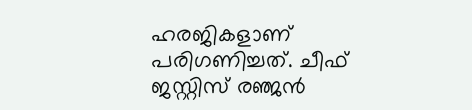ഹരജികളാണ് പരിഗണിച്ചത്. ചീഫ് ജസ്റ്റിസ് രഞ്ജന്‍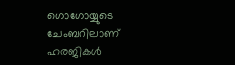ഗൊഗോയ്യുടെ ചേംബറിലാണ് ഹരജികള്‍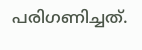പരിഗണിച്ചത്.